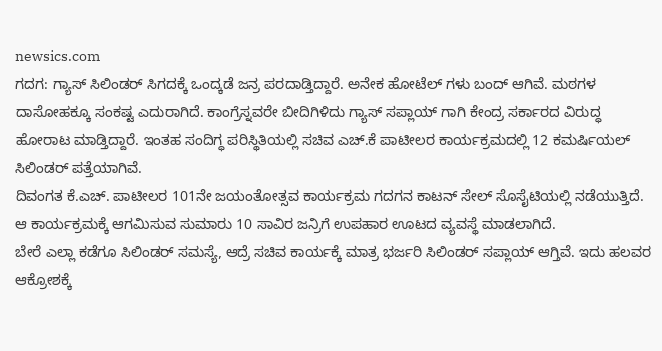newsics.com
ಗದಗ: ಗ್ಯಾಸ್ ಸಿಲಿಂಡರ್ ಸಿಗದಕ್ಕೆ ಒಂದ್ಕಡೆ ಜನ್ರ ಪರದಾಡ್ತಿದ್ದಾರೆ. ಅನೇಕ ಹೋಟೆಲ್ ಗಳು ಬಂದ್ ಆಗಿವೆ. ಮಠಗಳ ದಾಸೋಹಕ್ಕೂ ಸಂಕಷ್ಟ ಎದುರಾಗಿದೆ. ಕಾಂಗ್ರೆಸ್ನವರೇ ಬೀದಿಗಿಳಿದು ಗ್ಯಾಸ್ ಸಪ್ಲಾಯ್ ಗಾಗಿ ಕೇಂದ್ರ ಸರ್ಕಾರದ ವಿರುದ್ಧ ಹೋರಾಟ ಮಾಡ್ತಿದ್ದಾರೆ. ಇಂತಹ ಸಂದಿಗ್ಧ ಪರಿಸ್ಥಿತಿಯಲ್ಲಿ ಸಚಿವ ಎಚ್.ಕೆ ಪಾಟೀಲರ ಕಾರ್ಯಕ್ರಮದಲ್ಲಿ 12 ಕಮರ್ಷಿಯಲ್ ಸಿಲಿಂಡರ್ ಪತ್ತೆಯಾಗಿವೆ.
ದಿವಂಗತ ಕೆ.ಎಚ್. ಪಾಟೀಲರ 101ನೇ ಜಯಂತೋತ್ಸವ ಕಾರ್ಯಕ್ರಮ ಗದಗನ ಕಾಟನ್ ಸೇಲ್ ಸೊಸೈಟಿಯಲ್ಲಿ ನಡೆಯುತ್ತಿದೆ. ಆ ಕಾರ್ಯಕ್ರಮಕ್ಕೆ ಆಗಮಿಸುವ ಸುಮಾರು 10 ಸಾವಿರ ಜನ್ರಿಗೆ ಉಪಹಾರ ಊಟದ ವ್ಯವಸ್ಥೆ ಮಾಡಲಾಗಿದೆ.
ಬೇರೆ ಎಲ್ಲಾ ಕಡೆಗೂ ಸಿಲಿಂಡರ್ ಸಮಸ್ಯೆ, ಆದ್ರೆ ಸಚಿವ ಕಾರ್ಯಕ್ಕೆ ಮಾತ್ರ ಭರ್ಜರಿ ಸಿಲಿಂಡರ್ ಸಪ್ಲಾಯ್ ಆಗ್ತಿವೆ. ಇದು ಹಲವರ ಆಕ್ರೋಶಕ್ಕೆ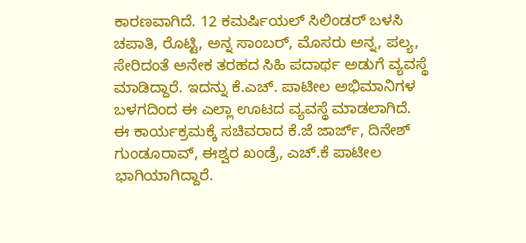ಕಾರಣವಾಗಿದೆ. 12 ಕಮರ್ಷಿಯಲ್ ಸಿಲಿಂಡರ್ ಬಳಸಿ ಚಪಾತಿ, ರೊಟ್ಟಿ, ಅನ್ನ ಸಾಂಬರ್, ಮೊಸರು ಅನ್ನ, ಪಲ್ಯ, ಸೇರಿದಂತೆ ಅನೇಕ ತರಹದ ಸಿಹಿ ಪದಾರ್ಥ ಅಡುಗೆ ವ್ಯವಸ್ಥೆ ಮಾಡಿದ್ದಾರೆ. ಇದನ್ನು ಕೆ.ಎಚ್. ಪಾಟೀಲ ಅಭಿಮಾನಿಗಳ ಬಳಗದಿಂದ ಈ ಎಲ್ಲಾ ಊಟದ ವ್ಯವಸ್ಥೆ ಮಾಡಲಾಗಿದೆ.
ಈ ಕಾರ್ಯಕ್ರಮಕ್ಕೆ ಸಚಿವರಾದ ಕೆ.ಜೆ ಜಾರ್ಜ್, ದಿನೇಶ್ ಗುಂಡೂರಾವ್, ಈಶ್ವರ ಖಂಡ್ರೆ, ಎಚ್.ಕೆ ಪಾಟೀಲ ಭಾಗಿಯಾಗಿದ್ದಾರೆ.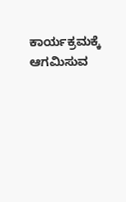ಕಾರ್ಯಕ್ರಮಕ್ಕೆ ಆಗಮಿಸುವ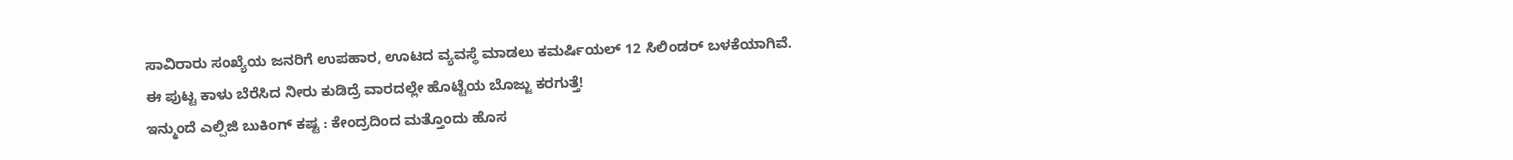ಸಾವಿರಾರು ಸಂಖ್ಯೆಯ ಜನರಿಗೆ ಉಪಹಾರ, ಊಟದ ವ್ಯವಸ್ಥೆ ಮಾಡಲು ಕಮರ್ಷಿಯಲ್ 12 ಸಿಲಿಂಡರ್ ಬಳಕೆಯಾಗಿವೆ.
ಈ ಪುಟ್ಟ ಕಾಳು ಬೆರೆಸಿದ ನೀರು ಕುಡಿದ್ರೆ ವಾರದಲ್ಲೇ ಹೊಟ್ಟೆಯ ಬೊಜ್ಜು ಕರಗುತ್ತೆ!
ಇನ್ಮುಂದೆ ಎಲ್ಪಿಜಿ ಬುಕಿಂಗ್ ಕಷ್ಟ : ಕೇಂದ್ರದಿಂದ ಮತ್ತೊಂದು ಹೊಸ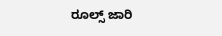ರೂಲ್ಸ್ ಜಾರಿ